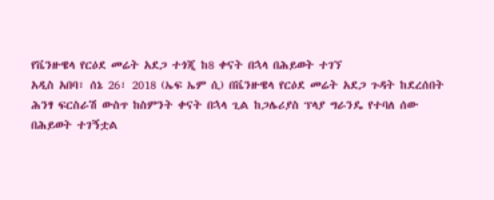የቬንዙዌላ የርዕደ መሬት አደጋ ተጎጂ ከ8 ቀናት በኋላ በሕይወት ተገኘ
አዲስ አበባ፣ ሰኔ 26፣ 2018 (ኤፍ ኤም ሲ) በቬንዙዌላ የርዕደ መሬት አደጋ ጉዳት ከደረሰበት ሕንፃ ፍርስራሽ ውስጥ ከስምንት ቀናት በኋላ ጊል ከጋሌሪያስ ፕላያ ግራንዴ የተባለ ሰው በሕይወት ተገኝቷል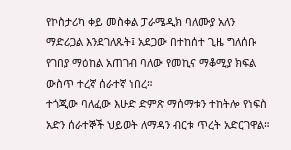የኮስታሪካ ቀይ መስቀል ፓራሜዲክ ባለሙያ አለን ማድሪጋል እንደገለጹት፤ አደጋው በተከሰተ ጊዜ ግለሰቡ የገበያ ማዕከል አጠገብ ባለው የመኪና ማቆሚያ ክፍል ውስጥ ተረኛ ሰራተኛ ነበረ።
ተጎጂው ባለፈው እሁድ ድምጽ ማሰማቱን ተከትሎ የነፍስ አድን ሰራተኞች ህይወት ለማዳን ብርቱ ጥረት አድርገዋል።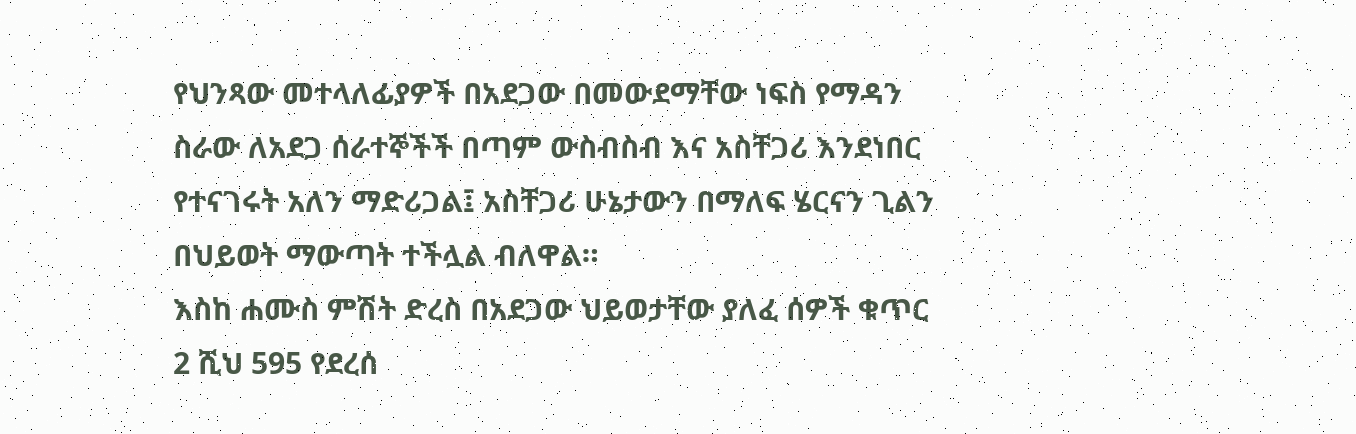የህንጻው መተላለፊያዎች በአደጋው በመውደማቸው ነፍስ የማዳን ስራው ለአደጋ ሰራተኞችች በጣም ውስብስብ እና አስቸጋሪ እንደነበር የተናገሩት አለን ማድሪጋል፤ አስቸጋሪ ሁኔታውን በማለፍ ሄርናን ጊልን በህይወት ማውጣት ተችሏል ብለዋል።
እስከ ሐሙስ ምሽት ድረስ በአደጋው ህይወታቸው ያለፈ ሰዎች ቁጥር 2 ሺህ 595 የደረሰ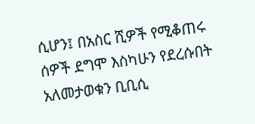ሲሆን፤ በአስር ሺዎች የሚቆጠሩ ሰዎች ደግሞ እስካሁን የደረሱበት አለመታወቁን ቢቢሲ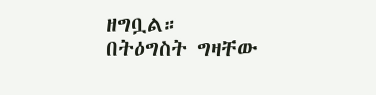ዘግቧል።
በትዕግስት ግዛቸው